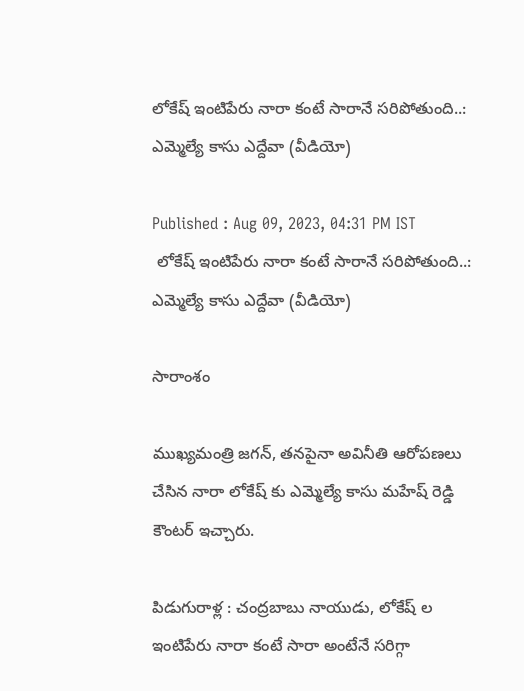లోకేష్ ఇంటిపేరు నారా కంటే సారానే సరిపోతుంది..: ఎమ్మెల్యే కాసు ఎద్దేవా (వీడియో)

Published : Aug 09, 2023, 04:31 PM IST
 లోకేష్ ఇంటిపేరు నారా కంటే సారానే సరిపోతుంది..: ఎమ్మెల్యే కాసు ఎద్దేవా (వీడియో)

సారాంశం

ముఖ్యమంత్రి జగన్, తనపైనా అవినీతి ఆరోపణలు చేసిన నారా లోకేష్ కు ఎమ్మెల్యే కాసు మహేష్ రెడ్డి కౌంటర్ ఇచ్చారు.

పిడుగురాళ్ల : చంద్రబాబు నాయుడు, లోకేష్ ల ఇంటిపేరు నారా కంటే సారా అంటేనే సరిగ్గా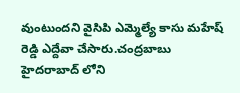వుంటుందని వైసిపి ఎమ్మెల్యే కాసు మహేష్ రెడ్డి ఎద్దేవా చేసారు.చంద్రబాబు హైదరాబాద్ లోని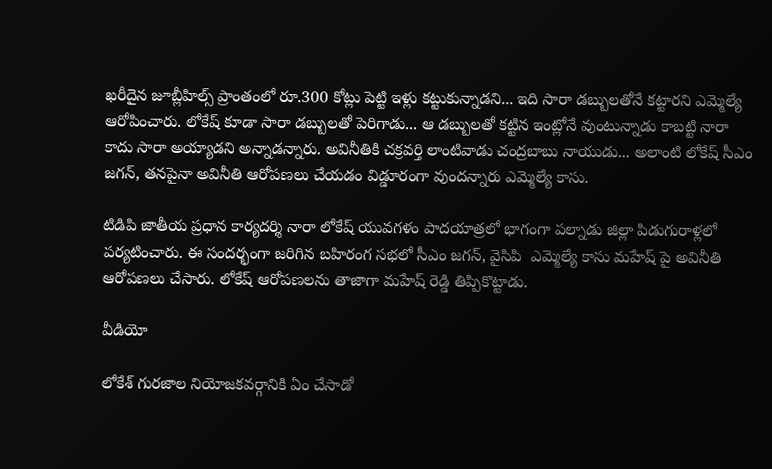ఖరీదైన జూబ్లీహిల్స్ ప్రాంతంలో రూ.300 కోట్లు పెట్టి ఇళ్లు కట్టుకున్నాడని... ఇది సారా డబ్బులతోనే కట్టారని ఎమ్మెల్యే ఆరోపించారు. లోకేష్ కూడా సారా డబ్బులతో పెరిగాడు... ఆ డబ్బులతో కట్టిన ఇంట్లోనే వుంటున్నాడు కాబట్టి నారా కాదు సారా అయ్యాడని అన్నాడన్నారు. అవినీతికి చక్రవర్తి లాంటివాడు చంద్రబాబు నాయుడు... అలాంటి లోకేష్ సీఎం జగన్, తనపైనా అవినీతి ఆరోపణలు చేయడం విడ్డూరంగా వుందన్నారు ఎమ్మెల్యే కాసు.

టిడిపి జాతీయ ప్రధాన కార్యదర్శి నారా లోకేష్ యువగళం పాదయాత్రలో భాగంగా పల్నాడు జిల్లా పిడుగురాళ్లలో పర్యటించారు. ఈ సందర్భంగా జరిగిన బహిరంగ సభలో సీఎం జగన్, వైసిపి  ఎమ్మెల్యే కాసు మహేష్ పై అవినీతి ఆరోపణలు చేసారు. లోకేష్ ఆరోపణలను తాజాగా మహేష్ రెడ్డి తిప్పికొట్టాడు.

వీడియో

లోకేశ్ గురజాల నియోజకవర్గానికి ఏం చేసాడో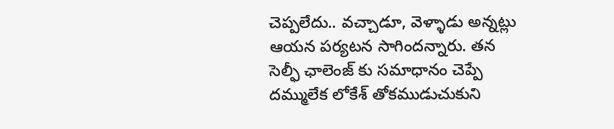చెప్పలేదు.. వచ్చాడూ, వెళ్ళాడు అన్నట్లు ఆయన పర్యటన సాగిందన్నారు. తన సెల్ఫీ ఛాలెంజ్ కు సమాధానం చెప్పే దమ్ములేక లోకేశ్ తోకముడుచుకుని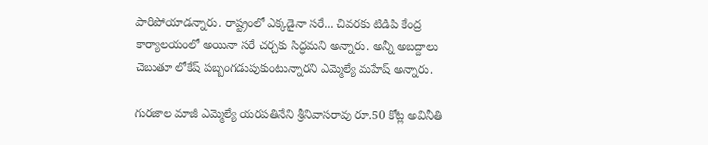పారిపోయాడన్నారు. రాష్ట్రంలో ఎక్కడైనా సరే... చివరకు టిడిపి కేంద్ర కార్యాలయంలో అయినా సరే చర్చకు సిద్ధమని అన్నారు. అన్నీ అబద్దాలు చెబుతూ లోకేష్ పబ్బంగడుపుకుంటున్నారని ఎమ్మెల్యే మహేష్ అన్నారు.

గురజాల మాజీ ఎమ్మెల్యే యరపతినేని శ్రీనివాసరావు రూ.50 కోట్ల అవినీతి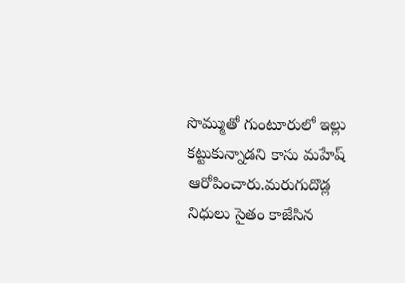సొమ్ముతో గుంటూరులో ఇల్లు కట్టుకున్నాడని కాసు మహేష్ ఆరోపించారు.మరుగుదొడ్ల నిధులు సైతం కాజేసిన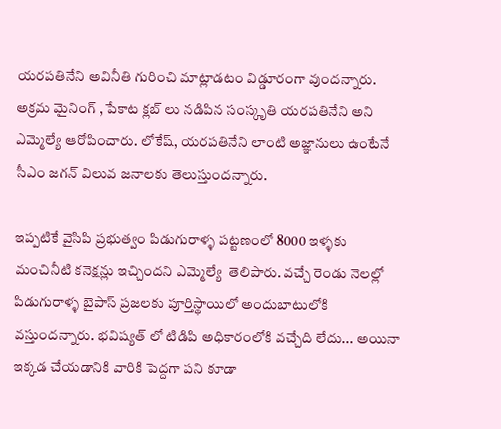యరపతినేని అవినీతి గురించి మాట్లాడటం విడ్డూరంగా వుందన్నారు. అక్రమ మైనింగ్ , పేకాట క్లబ్ లు నడిపిన సంస్కృతి యరపతినేని అని ఎమ్మెల్యే ఆరోపించారు. లోకేష్, యరపతినేని లాంటి అజ్ఞానులు ఉంటేనే సీఎం జగన్ విలువ జనాలకు తెలుస్తుందన్నారు.

ఇప్పటికే వైసిపి ప్రభుత్వం పిడుగురాళ్ళ పట్టణంలో 8000 ఇళ్ళకు మంచినీటి కనెక్షన్లు ఇచ్చిందని ఎమ్మెల్యే  తెలిపారు. వచ్చే రెండు నెలల్లో పిడుగురాళ్ళ బైపాస్ ప్రజలకు పూర్తిస్థాయిలో అందుబాటులోకి వస్తుందన్నారు. భవిష్యత్ లో టిడిపి అధికారంలోకి వచ్చేది లేదు... అయినా ఇక్కడ చేయడానికి వారికి పెద్దగా పని కూడా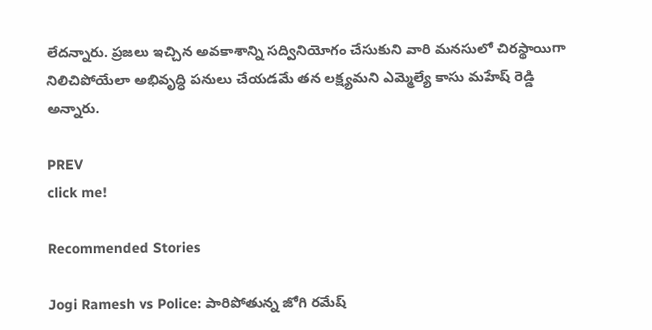లేదన్నారు. ప్రజలు ఇచ్చిన అవకాశాన్ని సద్వినియోగం చేసుకుని వారి మనసులో చిరస్థాయిగా నిలిచిపోయేలా అభివృద్ధి పనులు చేయడమే తన లక్ష్యమని ఎమ్మెల్యే కాసు మహేష్ రెడ్డి అన్నారు.

PREV
click me!

Recommended Stories

Jogi Ramesh vs Police: పారిపోతున్న జోగి రమేష్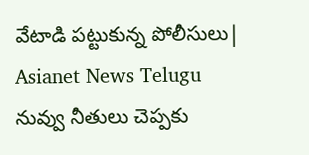వేటాడి పట్టుకున్న పోలీసులు| Asianet News Telugu
నువ్వు నీతులు చెప్పకు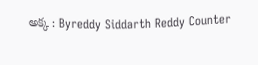అక్క : Byreddy Siddarth Reddy Counter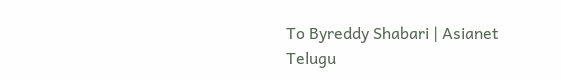To Byreddy Shabari | Asianet Telugu